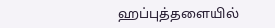ஹப்புத்தளையில்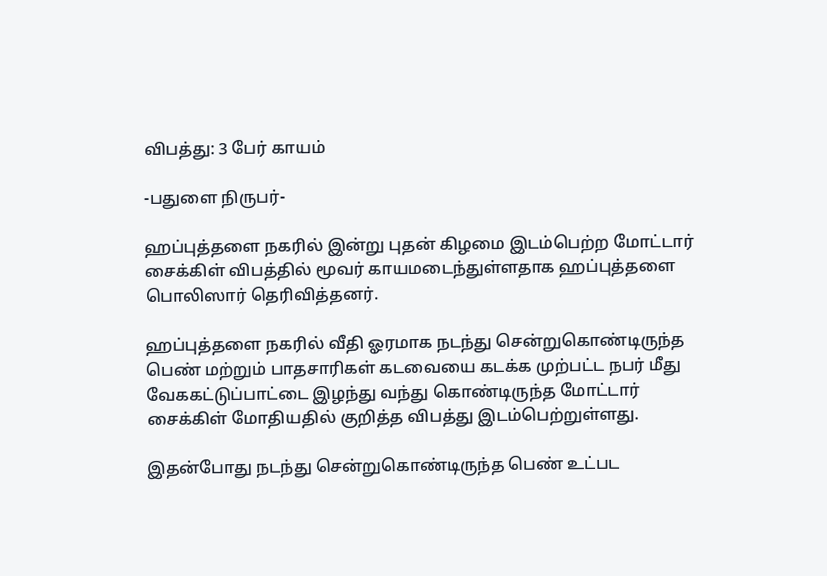விபத்து: 3 பேர் காயம்

-பதுளை நிருபர்-

ஹப்புத்தளை நகரில் இன்று புதன் கிழமை இடம்பெற்ற மோட்டார் சைக்கிள் விபத்தில் மூவர் காயமடைந்துள்ளதாக ஹப்புத்தளை பொலிஸார் தெரிவித்தனர்.

ஹப்புத்தளை நகரில் வீதி ஓரமாக நடந்து சென்றுகொண்டிருந்த பெண் மற்றும் பாதசாரிகள் கடவையை கடக்க முற்பட்ட நபர் மீது வேககட்டுப்பாட்டை இழந்து வந்து கொண்டிருந்த மோட்டார் சைக்கிள் மோதியதில் குறித்த விபத்து இடம்பெற்றுள்ளது.

இதன்போது நடந்து சென்றுகொண்டிருந்த பெண் உட்பட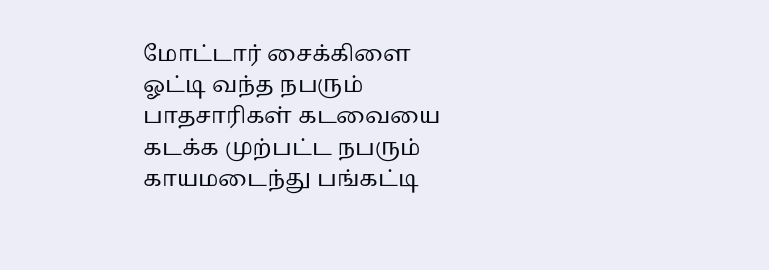மோட்டார் சைக்கிளை ஓட்டி வந்த நபரும் பாதசாரிகள் கடவையை கடக்க முற்பட்ட நபரும் காயமடைந்து பங்கட்டி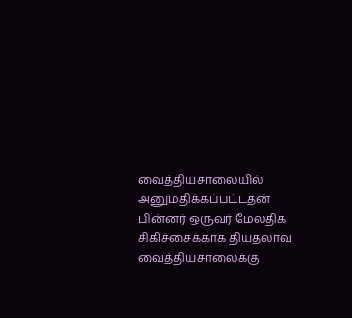வைத்தியசாலையில் அனுமதிக்கப்பட்டதன் பின்னர் ஒருவர் மேலதிக சிகிச்சைக்காக தியதலாவ வைத்தியசாலைக்கு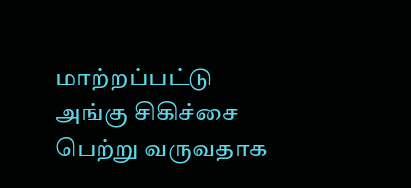மாற்றப்பட்டு அங்கு சிகிச்சை பெற்று வருவதாக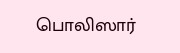பொலிஸார்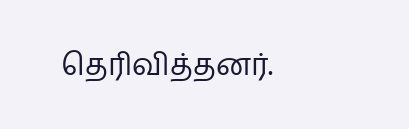தெரிவித்தனர்.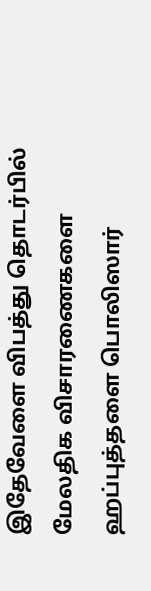இதேவேளை விபத்து தொடர்பில் மேலதிக விசாரணைகளை ஹப்புத்தளை பொலிஸார்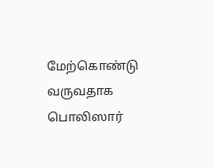மேற்கொண்டு வருவதாக பொலிஸார்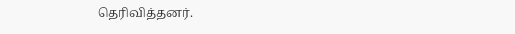தெரிவித்தனர்.